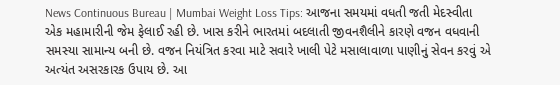News Continuous Bureau | Mumbai Weight Loss Tips: આજના સમયમાં વધતી જતી મેદસ્વીતા એક મહામારીની જેમ ફેલાઈ રહી છે. ખાસ કરીને ભારતમાં બદલાતી જીવનશૈલીને કારણે વજન વધવાની સમસ્યા સામાન્ય બની છે. વજન નિયંત્રિત કરવા માટે સવારે ખાલી પેટે મસાલાવાળા પાણીનું સેવન કરવું એ અત્યંત અસરકારક ઉપાય છે. આ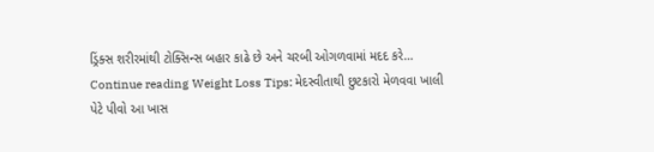ડ્રિંક્સ શરીરમાંથી ટોક્સિન્સ બહાર કાઢે છે અને ચરબી ઓગળવામાં મદદ કરે… Continue reading Weight Loss Tips: મેદસ્વીતાથી છુટકારો મેળવવા ખાલી પેટે પીવો આ ખાસ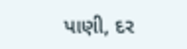પાણી, દર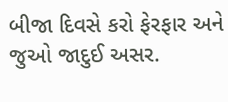બીજા દિવસે કરો ફેરફાર અને જુઓ જાદુઈ અસર.